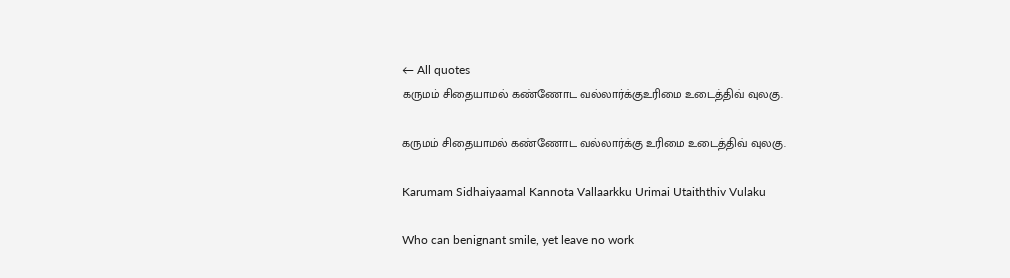← All quotes
கருமம் சிதையாமல் கண்ணோட வல்லார்க்குஉரிமை உடைத்திவ் வுலகு.

கருமம் சிதையாமல் கண்ணோட வல்லார்க்கு உரிமை உடைத்திவ் வுலகு.

Karumam Sidhaiyaamal Kannota Vallaarkku Urimai Utaiththiv Vulaku

Who can benignant smile, yet leave no work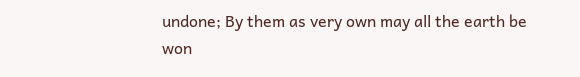undone; By them as very own may all the earth be won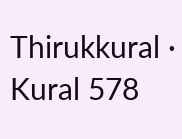Thirukkural · Kural 578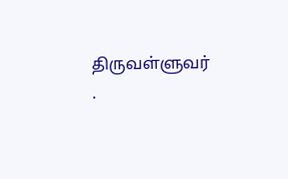திருவள்ளுவர் ·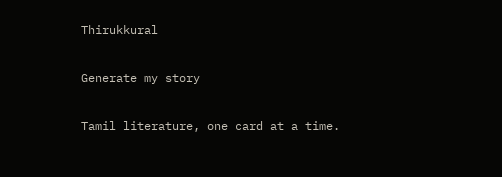Thirukkural

Generate my story

Tamil literature, one card at a time.